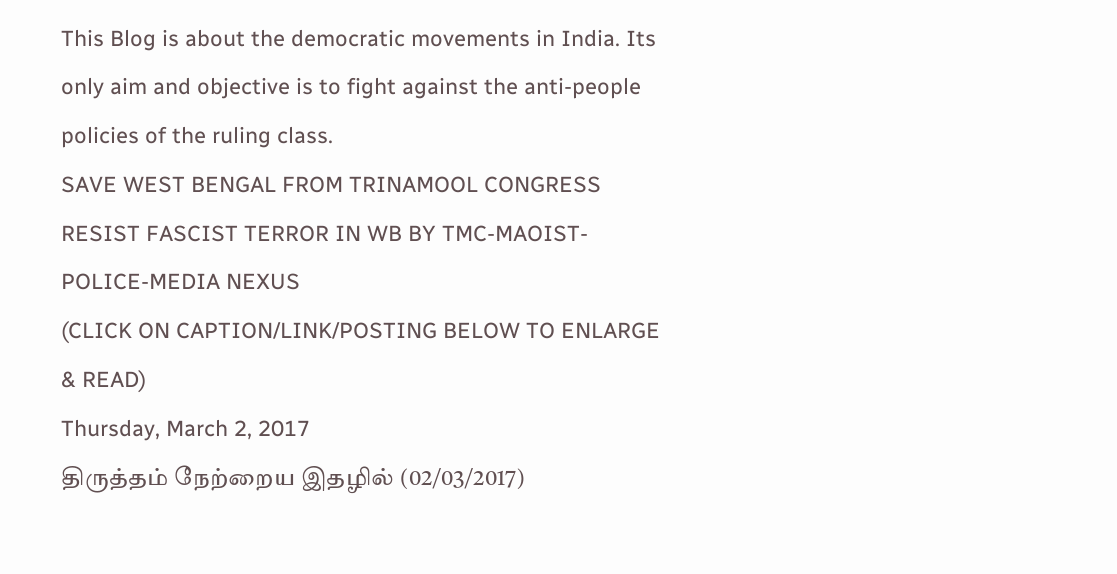This Blog is about the democratic movements in India. Its only aim and objective is to fight against the anti-people policies of the ruling class.
SAVE WEST BENGAL FROM TRINAMOOL CONGRESS
RESIST FASCIST TERROR IN WB BY TMC-MAOIST-POLICE-MEDIA NEXUS
(CLICK ON CAPTION/LINK/POSTING BELOW TO ENLARGE & READ)
Thursday, March 2, 2017
திருத்தம் நேற்றைய இதழில் (02/03/2017)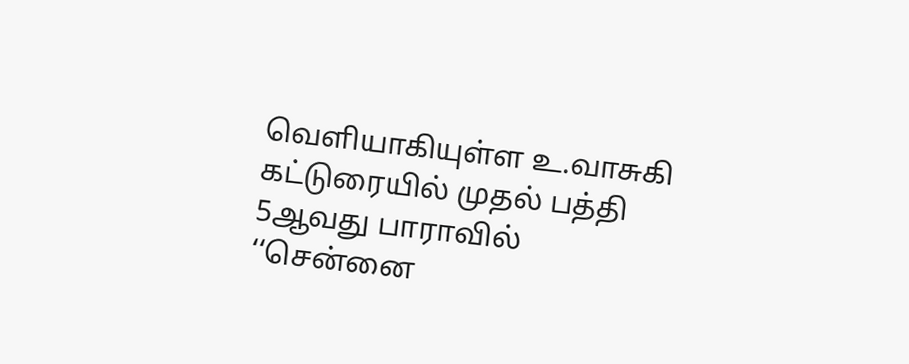வெளியாகியுள்ள உ.வாசுகி கட்டுரையில் முதல் பத்தி 5ஆவது பாராவில் ‘‘சென்னை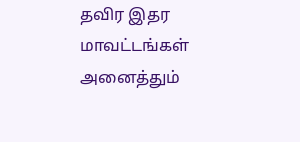தவிர இதர மாவட்டங்கள் அனைத்தும்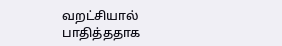வறட்சியால் பாதித்ததாக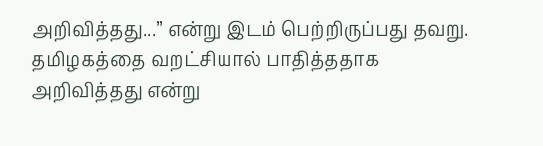அறிவித்தது...’’ என்று இடம் பெற்றிருப்பது தவறு. தமிழகத்தை வறட்சியால் பாதித்ததாக அறிவித்தது என்று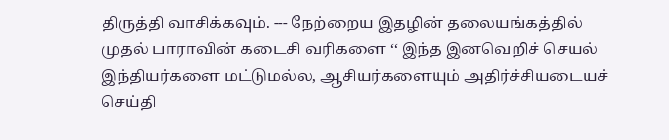திருத்தி வாசிக்கவும். --- நேற்றைய இதழின் தலையங்கத்தில் முதல் பாராவின் கடைசி வரிகளை ‘‘ இந்த இனவெறிச் செயல் இந்தியர்களை மட்டுமல்ல, ஆசியர்களையும் அதிர்ச்சியடையச் செய்தி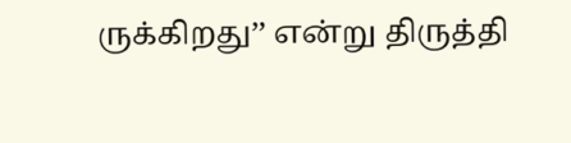ருக்கிறது’’ என்று திருத்தி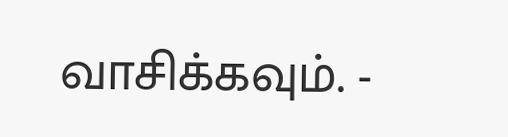வாசிக்கவும். -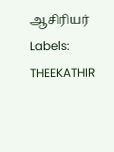ஆசிரியர்
Labels:
THEEKATHIR